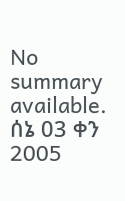No summary available.
ሰኔ 03 ቀን 2005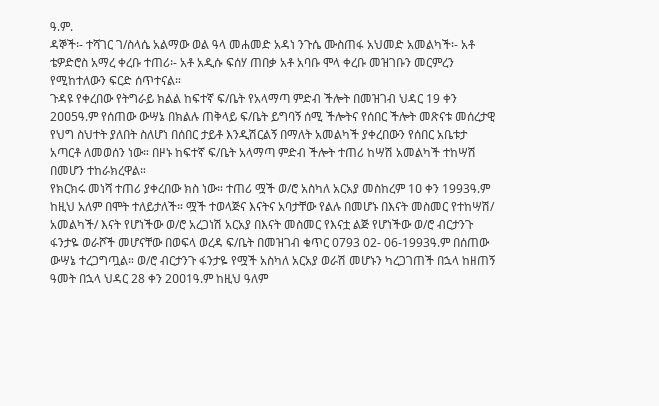ዓ.ም.
ዳኞች፡- ተሻገር ገ/ስላሴ አልማው ወል ዓላ መሐመድ አዳነ ንጉሴ ሙስጠፋ አህመድ አመልካች፡- አቶ ቴዎድሮስ አማረ ቀረቡ ተጠሪ፡- አቶ አዲሱ ፍሰሃ ጠበቃ አቶ አባቡ ሞላ ቀረቡ መዝገቡን መርምረን የሚከተለውን ፍርድ ሰጥተናል።
ጉዳዩ የቀረበው የትግራይ ክልል ከፍተኛ ፍ/ቤት የአላማጣ ምድብ ችሎት በመዝገብ ህዳር 19 ቀን 2ዐዐ5ዓ.ም የሰጠው ውሣኔ በክልሉ ጠቅላይ ፍ/ቤት ይግባኝ ሰሚ ችሎትና የሰበር ችሎት መጽናቱ መሰረታዊ የህግ ስህተት ያለበት ስለሆነ በሰበር ታይቶ እንዲሽርልኝ በማለት አመልካች ያቀረበውን የሰበር አቤቱታ አጣርቶ ለመወሰን ነው። በዞኑ ከፍተኛ ፍ/ቤት አላማጣ ምድብ ችሎት ተጠሪ ከሣሽ አመልካች ተከሣሽ በመሆን ተከራክረዋል።
የክርክሩ መነሻ ተጠሪ ያቀረበው ክስ ነው። ተጠሪ ሟች ወ/ሮ አስካለ አርአያ መስከረም 1ዐ ቀን 1993ዓ.ም ከዚህ አለም በሞት ተለይታለች። ሟች ተወላጅና እናትና አባታቸው የልሉ በመሆኑ በእናት መስመር የተከሣሽ/ አመልካች/ እናት የሆነችው ወ/ሮ አረጋነሽ አርአያ በእናት መስመር የእናቷ ልጅ የሆነችው ወ/ሮ ብርታንጉ ፋንታዬ ወራሾች መሆናቸው በወፍላ ወረዳ ፍ/ቤት በመዝገብ ቁጥር 0793 02- 06-1993ዓ.ም በሰጠው ውሣኔ ተረጋግጧል። ወ/ሮ ብርታንጉ ፋንታዬ የሟች አስካለ አርአያ ወራሽ መሆኑን ካረጋገጠች በኋላ ከዘጠኝ ዓመት በኋላ ህዳር 28 ቀን 2ዐዐ1ዓ.ም ከዚህ ዓለም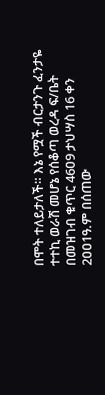በሞት ተለይታለች። እኔ የሟች ብርታንጉ ፈንታዬ ተተኪ ወራሽ መሆኔ የሰቆጣ ወረዳ ፍ/ቤት በመዝገብ ቁጥር 46ዐ9 ታህሣስ 16 ቀን 2ዐዐ1ዓ.ም በሰጠው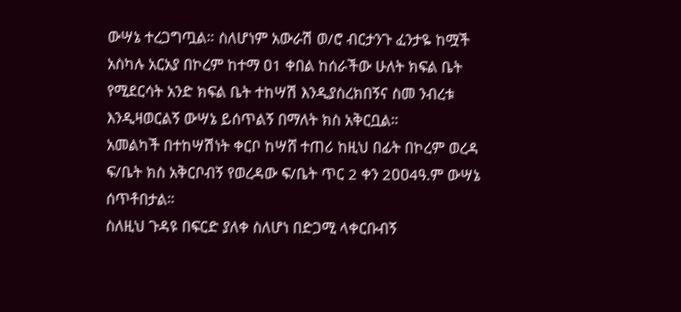ውሣኔ ተረጋግጧል። ስለሆነም አውራሽ ወ/ሮ ብርታንጉ ፈንታዬ ከሟች አስካሉ አርአያ በኮረም ከተማ ዐ1 ቀበል ከሰራችው ሁለት ክፍል ቤት የሚደርሳት አንድ ክፍል ቤት ተከሣሽ እንዲያስረክበኝና ስመ ንብረቱ እንዲዛወርልኝ ውሣኔ ይሰጥልኝ በማለት ክስ አቅርቧል።
አመልካች በተከሣሽነት ቀርቦ ከሣሸ ተጠሪ ከዚህ በፊት በኮረም ወረዳ ፍ/ቤት ክስ አቅርቦብኝ የወረዳው ፍ/ቤት ጥር 2 ቀን 2ዐዐ4ዓ.ም ውሣኔ ሰጥቶበታል።
ስለዚህ ጉዳዩ በፍርድ ያለቀ ስለሆነ በድጋሚ ላቀርቡብኝ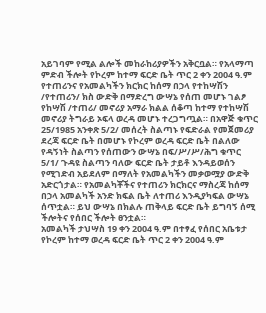አይገባም የሚል ልሎች መከራከሪያዎችን አቅርቧል። የአላማጣ ምድብ ችሎት የኮረም ከተማ ፍርድ ቤት ጥር 2 ቀን 2004 ዓ.ም የተጠሪንና የአመልካችን ክርክር ከሰማ በኃላ የተከሣሽን /የተጠሪን/ ክስ ውድቅ በማድረግ ውሣኔ የሰጠ መሆኑ ገልፆ የከሣሽ /ተጠሪ/ መኖሪያ አማራ ክልል ሰቆጣ ከተማ የተከሣሽ መኖሪያ ትግራይ ኦፍላ ወረዳ መሆኑ ተረጋግጧል። በአዋጅ ቁጥር 25/1985 አንቀጽ 5/2/ መሰረት ስልጣኑ የፍድራል የመጀመሪያ ደረጃ ፍርድ ቤት በመሆኑ የኮረም ወረዳ ፍርድ ቤት በልለው የዳኝነት ስልጣን የሰጠውን ውሣኔ በፍ/ሥ/ሥ/ሕግ ቁጥር 5/1/ ጉዳዩ ስልጣን ባለው ፍርድ ቤት ታይቶ እንዳይወሰን የሚገድብ አይደለም በማለት የአመልካችን መቃወሟያ ውድቅ አድርጎታል። የአመልካቾችና የተጠሪን ክርክርና ማስረጃ ከሰማ በኃላ አመልካች አንድ ክፍል ቤት ለተጠሪ እንዲያካፍል ውሣኔ ሰጥቷል። ይህ ውሣኔ በክልሉ ጠቅላይ ፍርድ ቤት ይግባኝ ሰሚ ችሎትና የሰበር ችሎት ፀንቷል።
አመልካች ታህሣስ 19 ቀን 2004 ዓ.ም በተፃፈ የሰበር አቤቱታ የኮረም ከተማ ወረዳ ፍርድ ቤት ጥር 2 ቀን 2004 ዓ.ም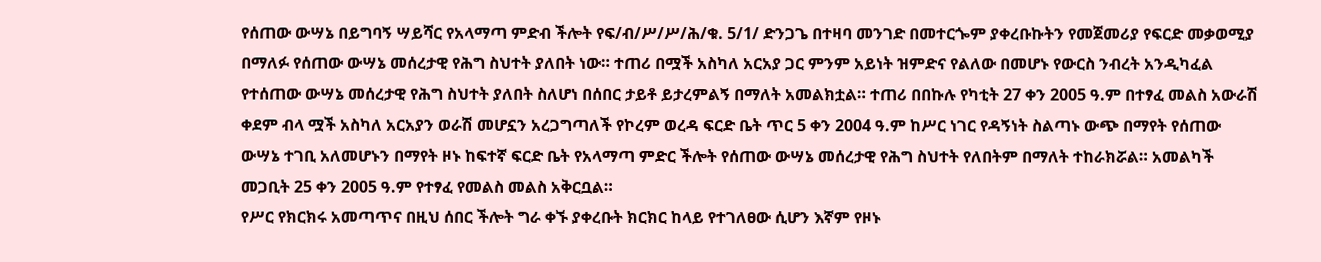የሰጠው ውሣኔ በይግባኝ ሣይሻር የአላማጣ ምድብ ችሎት የፍ/ብ/ሥ/ሥ/ሕ/ቁ. 5/1/ ድንጋጌ በተዛባ መንገድ በመተርጐም ያቀረቡኩትን የመጀመሪያ የፍርድ መቃወሚያ በማለፉ የሰጠው ውሣኔ መሰረታዊ የሕግ ስህተት ያለበት ነው። ተጠሪ በሟች አስካለ አርአያ ጋር ምንም አይነት ዝምድና የልለው በመሆኑ የውርስ ንብረት አንዲካፈል የተሰጠው ውሣኔ መሰረታዊ የሕግ ስህተት ያለበት ስለሆነ በሰበር ታይቶ ይታረምልኝ በማለት አመልክቷል። ተጠሪ በበኩሉ የካቲት 27 ቀን 2005 ዓ.ም በተፃፈ መልስ አውራሽ ቀደም ብላ ሟች አስካለ አርአያን ወራሽ መሆኗን አረጋግጣለች የኮረም ወረዳ ፍርድ ቤት ጥር 5 ቀን 2004 ዓ.ም ከሥር ነገር የዳኝነት ስልጣኑ ውጭ በማየት የሰጠው ውሣኔ ተገቢ አለመሆኑን በማየት ዞኑ ከፍተኛ ፍርድ ቤት የአላማጣ ምድር ችሎት የሰጠው ውሣኔ መሰረታዊ የሕግ ስህተት የለበትም በማለት ተከራክሯል። አመልካች መጋቢት 25 ቀን 2005 ዓ.ም የተፃፈ የመልስ መልስ አቅርቧል።
የሥር የክርክሩ አመጣጥና በዚህ ሰበር ችሎት ግራ ቀኙ ያቀረቡት ክርክር ከላይ የተገለፀው ሲሆን እኛም የዞኑ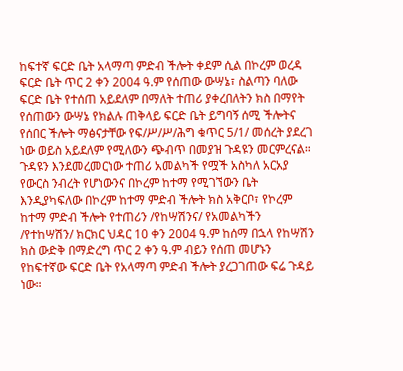ከፍተኛ ፍርድ ቤት አላማጣ ምድብ ችሎት ቀደም ሲል በኮረም ወረዳ ፍርድ ቤት ጥር 2 ቀን 2004 ዓ.ም የሰጠው ውሣኔ፣ ስልጣን ባለው ፍርድ ቤት የተሰጠ አይደለም በማለት ተጠሪ ያቀረበለትን ክስ በማየት የሰጠውን ውሣኔ የክልሉ ጠቅላይ ፍርድ ቤት ይግባኝ ሰሚ ችሎትና የሰበር ችሎት ማፅናታቸው የፍ/ሥ/ሥ/ሕግ ቁጥር 5/1/ መሰረት ያደረገ ነው ወይስ አይደለም የሚለውን ጭብጥ በመያዝ ጉዳዩን መርምረናል።
ጉዳዩን እንደመረመርነው ተጠሪ አመልካች የሟች አስካለ አርአያ የውርስ ንብረት የሆነውንና በኮረም ከተማ የሚገኘውን ቤት እንዲያካፍለው በኮረም ከተማ ምድብ ችሎት ክስ አቅርቦ፣ የኮረም ከተማ ምድብ ችሎት የተጠሪን /የከሣሽንና/ የአመልካችን /የተከሣሽን/ ክርክር ህዳር 10 ቀን 2004 ዓ.ም ከሰማ በኋላ የከሣሽን ክስ ውድቅ በማድረግ ጥር 2 ቀን ዓ.ም ብይን የሰጠ መሆኑን የከፍተኛው ፍርድ ቤት የአላማጣ ምድብ ችሎት ያረጋገጠው ፍሬ ጉዳይ ነው።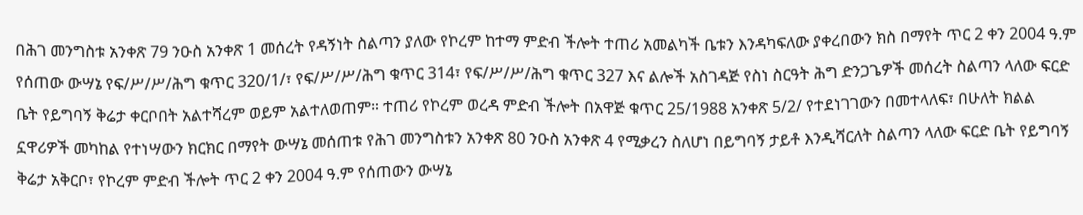በሕገ መንግስቱ አንቀጽ 79 ንዑስ አንቀጽ 1 መሰረት የዳኝነት ስልጣን ያለው የኮረም ከተማ ምድብ ችሎት ተጠሪ አመልካች ቤቱን እንዳካፍለው ያቀረበውን ክስ በማየት ጥር 2 ቀን 2004 ዓ.ም የሰጠው ውሣኔ የፍ/ሥ/ሥ/ሕግ ቁጥር 320/1/፣ የፍ/ሥ/ሥ/ሕግ ቁጥር 314፣ የፍ/ሥ/ሥ/ሕግ ቁጥር 327 እና ልሎች አስገዳጅ የስነ ስርዓት ሕግ ድንጋጌዎች መሰረት ስልጣን ላለው ፍርድ ቤት የይግባኝ ቅሬታ ቀርቦበት አልተሻረም ወይም አልተለወጠም። ተጠሪ የኮረም ወረዳ ምድብ ችሎት በአዋጅ ቁጥር 25/1988 አንቀጽ 5/2/ የተደነገገውን በመተላለፍ፣ በሁለት ክልል ኗዋሪዎች መካከል የተነሣውን ክርክር በማየት ውሣኔ መሰጠቱ የሕገ መንግስቱን አንቀጽ 80 ንዑስ አንቀጽ 4 የሚቃረን ስለሆነ በይግባኝ ታይቶ እንዲሻርለት ስልጣን ላለው ፍርድ ቤት የይግባኝ ቅሬታ አቅርቦ፣ የኮረም ምድብ ችሎት ጥር 2 ቀን 2004 ዓ.ም የሰጠውን ውሣኔ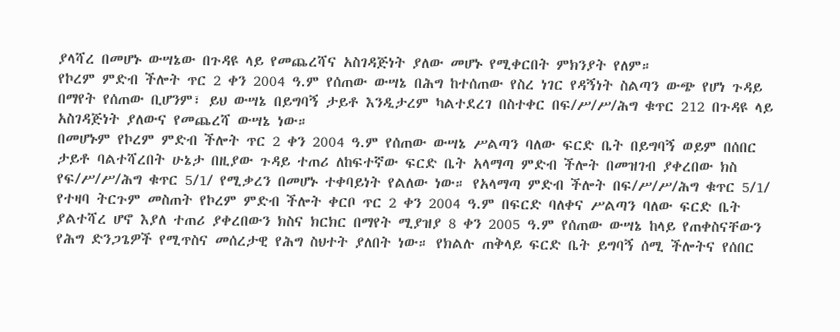ያላሻረ በመሆኑ ውሣኔው በጉዳዩ ላይ የመጨረሻና አስገዳጅነት ያለው መሆኑ የሚቀርበት ምክንያት የለም።
የኮረም ምድብ ችሎት ጥር 2 ቀን 2004 ዓ.ም የሰጠው ውሣኔ በሕግ ከተሰጠው የስረ ነገር የዳኝነት ስልጣን ውጭ የሆነ ጉዳይ በማየት የሰጠው ቢሆንም፣ ይህ ውሣኔ በይግባኝ ታይቶ እንዲታረም ካልተደረገ በስተቀር በፍ/ሥ/ሥ/ሕግ ቁጥር 212 በጉዳዩ ላይ አስገዳጅነት ያለውና የመጨረሻ ውሣኔ ነው።
በመሆኑም የኮረም ምድብ ችሎት ጥር 2 ቀን 2004 ዓ.ም የሰጠው ውሣኔ ሥልጣን ባለው ፍርድ ቤት በይግባኝ ወይም በሰበር ታይቶ ባልተሻረበት ሁኔታ በዚያው ጉዳይ ተጠሪ ለከፍተኛው ፍርድ ቤት አላማጣ ምድብ ችሎት በመዝገብ ያቀረበው ክስ የፍ/ሥ/ሥ/ሕግ ቁጥር 5/1/ የሚቃረን በመሆኑ ተቀባይነት የልለው ነው። የአላማጣ ምድብ ችሎት በፍ/ሥ/ሥ/ሕግ ቁጥር 5/1/ የተዛባ ትርጉም መስጠት የኮረም ምድብ ችሎት ቀርቦ ጥር 2 ቀን 2004 ዓ.ም በፍርድ ባለቀና ሥልጣን ባለው ፍርድ ቤት ያልተሻረ ሆኖ እያለ ተጠሪ ያቀረበውን ክስና ክርክር በማየት ሚያዝያ 8 ቀን 2005 ዓ.ም የሰጠው ውሣኔ ከላይ የጠቀስናቸውን የሕግ ድንጋጌዎች የሚጥስና መሰረታዊ የሕግ ስህተት ያለበት ነው። የክልሉ ጠቅላይ ፍርድ ቤት ይግባኝ ሰሚ ችሎትና የሰበር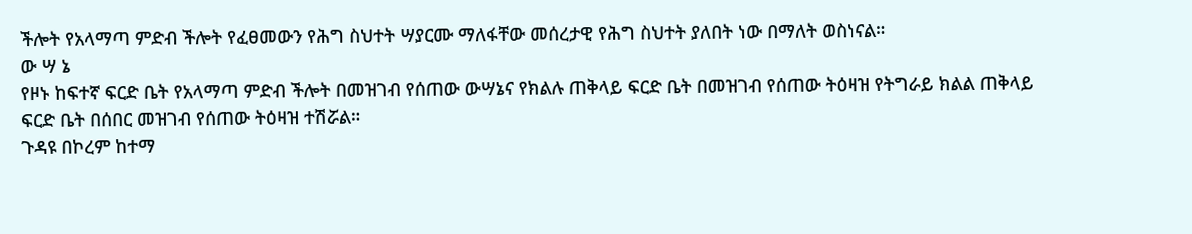ችሎት የአላማጣ ምድብ ችሎት የፈፀመውን የሕግ ስህተት ሣያርሙ ማለፋቸው መሰረታዊ የሕግ ስህተት ያለበት ነው በማለት ወስነናል።
ው ሣ ኔ
የዞኑ ከፍተኛ ፍርድ ቤት የአላማጣ ምድብ ችሎት በመዝገብ የሰጠው ውሣኔና የክልሉ ጠቅላይ ፍርድ ቤት በመዝገብ የሰጠው ትዕዛዝ የትግራይ ክልል ጠቅላይ ፍርድ ቤት በሰበር መዝገብ የሰጠው ትዕዛዝ ተሽሯል።
ጉዳዩ በኮረም ከተማ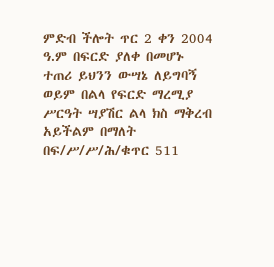ምድብ ችሎት ጥር 2 ቀን 2004 ዓ.ም በፍርድ ያለቀ በመሆኑ ተጠሪ ይህንን ውሣኔ ለይግባኝ ወይም በልላ የፍርድ ማረሚያ ሥርዓት ሣያሽር ልላ ክስ ማቅረብ አይችልም በማለት በፍ/ሥ/ሥ/ሕ/ቁጥር 511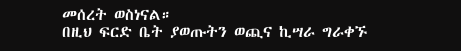መሰረት ወስነናል።
በዚህ ፍርድ ቤት ያወጡትን ወጪና ኪሣራ ግራቀኙ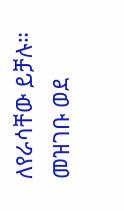ለየራሳቸው ይቻሉ።
መዝገቡ ወደ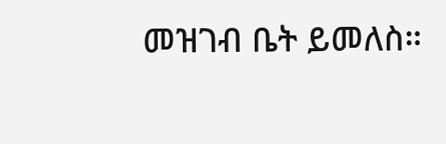መዝገብ ቤት ይመለስ።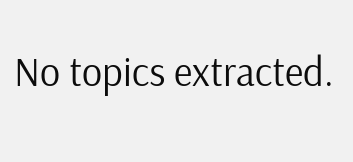No topics extracted.